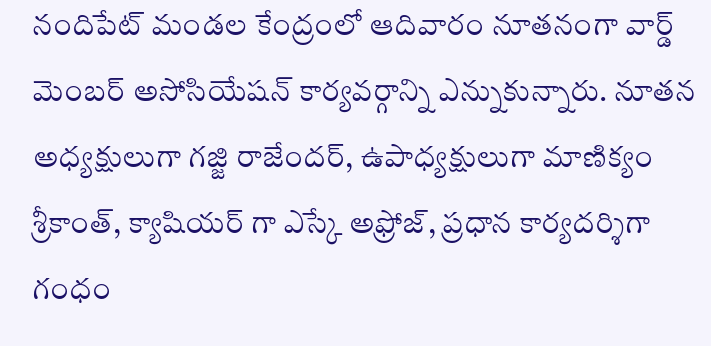నందిపేట్ మండల కేంద్రంలో ఆదివారం నూతనంగా వార్డ్ మెంబర్ అసోసియేషన్ కార్యవర్గాన్ని ఎన్నుకున్నారు. నూతన అధ్యక్షులుగా గజ్జి రాజేందర్, ఉపాధ్యక్షులుగా మాణిక్యం శ్రీకాంత్, క్యాషియర్ గా ఎస్కే అఫ్రోజ్, ప్రధాన కార్యదర్శిగా గంధం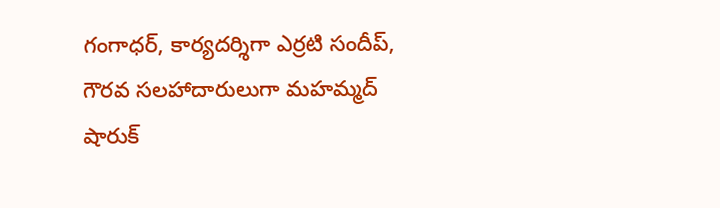గంగాధర్, కార్యదర్శిగా ఎర్రటి సందీప్, గౌరవ సలహాదారులుగా మహమ్మద్ షారుక్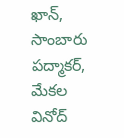ఖాన్, సాంబారు పద్మాకర్, మేకల వినోద్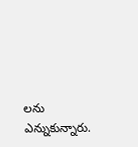లను ఎన్నుకున్నారు.